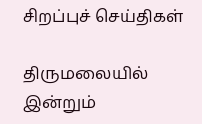சிறப்புச் செய்திகள்

திருமலையில் இன்றும்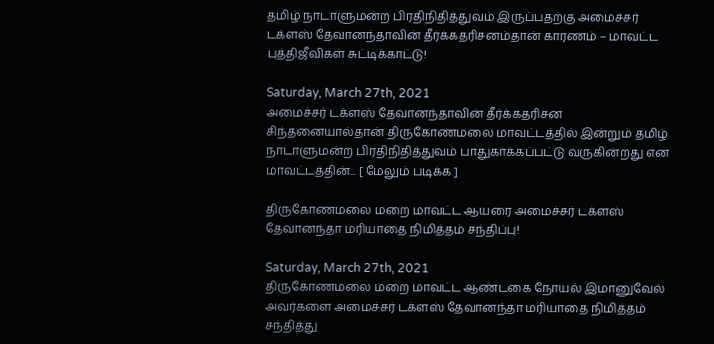தமிழ் நாடாளுமன்ற பிரதிநிதித்துவம் இருப்பதற்கு அமைச்சர் டக்ளஸ் தேவானந்தாவின் தீர்க்கதரிசனம்தான் காரணம் – மாவட்ட புத்திஜீவிகள் சுட்டிக்காட்டு!

Saturday, March 27th, 2021
அமைச்சர் டக்ளஸ் தேவானந்தாவின் தீர்க்கதரிசன சிந்தனையால்தான் திருகோணமலை மாவட்டத்தில் இன்றும் தமிழ் நாடாளுமன்ற பிரதிநிதித்துவம் பாதுகாக்கப்பட்டு வருகின்றது என மாவட்டத்தின்... [ மேலும் படிக்க ]

திருகோணமலை மறை மாவட்ட ஆயரை அமைச்சர் டக்ளஸ் தேவானந்தா மரியாதை நிமித்தம் சந்திப்பு!

Saturday, March 27th, 2021
திருகோணமலை மறை மாவட்ட ஆண்டகை நோயல் இமானுவேல் அவர்களை அமைச்சர் டக்ளஸ் தேவானந்தா மரியாதை நிமித்தம் சந்தித்து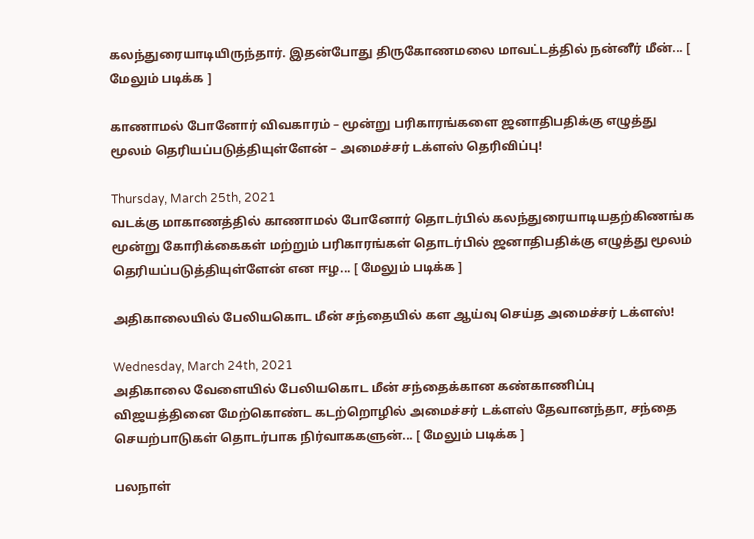கலந்துரையாடியிருந்தார். இதன்போது திருகோணமலை மாவட்டத்தில் நன்னீர் மீன்... [ மேலும் படிக்க ]

காணாமல் போனோர் விவகாரம் – மூன்று பரிகாரங்களை ஜனாதிபதிக்கு எழுத்து மூலம் தெரியப்படுத்தியுள்ளேன் – அமைச்சர் டக்ளஸ் தெரிவிப்பு!

Thursday, March 25th, 2021
வடக்கு மாகாணத்தில் காணாமல் போனோர் தொடர்பில் கலந்துரையாடியதற்கிணங்க மூன்று கோரிக்கைகள் மற்றும் பரிகாரங்கள் தொடர்பில் ஜனாதிபதிக்கு எழுத்து மூலம் தெரியப்படுத்தியுள்ளேன் என ஈழ... [ மேலும் படிக்க ]

அதிகாலையில் பேலியகொட மீன் சந்தையில் கள ஆய்வு செய்த அமைச்சர் டக்ளஸ்!

Wednesday, March 24th, 2021
அதிகாலை வேளையில் பேலியகொட மீன் சந்தைக்கான கண்காணிப்பு விஜயத்தினை மேற்கொண்ட கடற்றொழில் அமைச்சர் டக்ளஸ் தேவானந்தா, சந்தை செயற்பாடுகள் தொடர்பாக நிர்வாககளுன்... [ மேலும் படிக்க ]

பலநாள்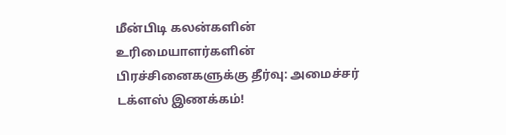மீன்பிடி கலன்களின் உரிமையாளர்களின் பிரச்சினைகளுக்கு தீர்வு: அமைச்சர் டக்ளஸ் இணக்கம்!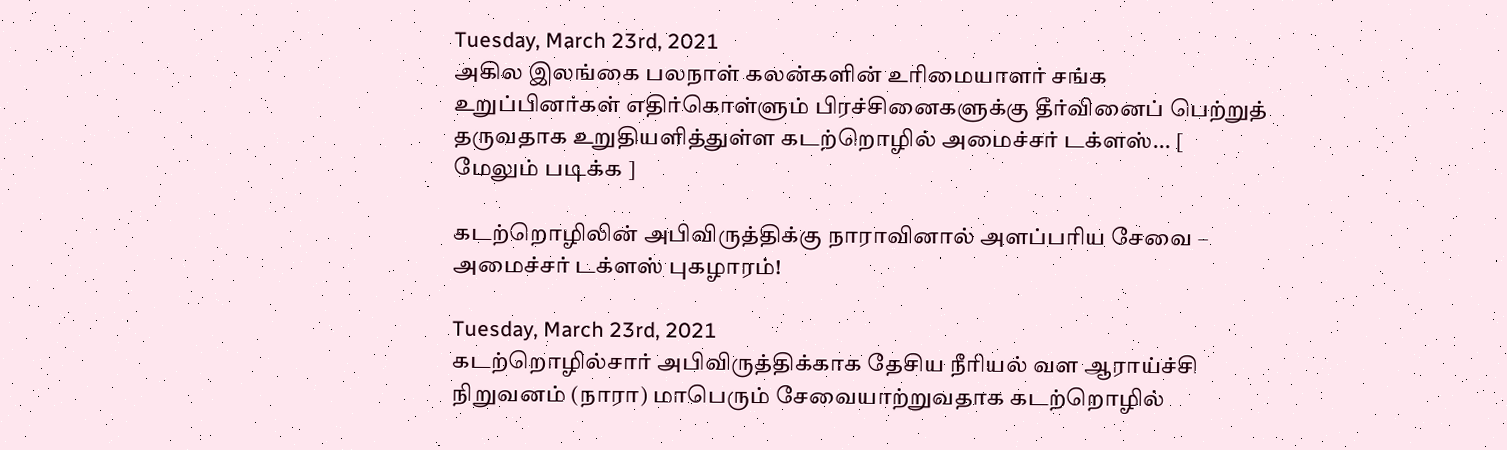Tuesday, March 23rd, 2021
அகில இலங்கை பலநாள் கலன்களின் உரிமையாளர் சங்க உறுப்பினர்கள் எதிர்கொள்ளும் பிரச்சினைகளுக்கு தீர்வினைப் பெற்றுத் தருவதாக உறுதியளித்துள்ள கடற்றொழில் அமைச்சர் டக்ளஸ்... [ மேலும் படிக்க ]

கடற்றொழிலின் அபிவிருத்திக்கு நாராவினால் அளப்பரிய சேவை – அமைச்சர் டக்ளஸ் புகழாரம்!

Tuesday, March 23rd, 2021
கடற்றொழில்சார் அபிவிருத்திக்காக தேசிய நீரியல் வள ஆராய்ச்சி நிறுவனம் (நாரா) மாபெரும் சேவையாற்றுவதாக கடற்றொழில்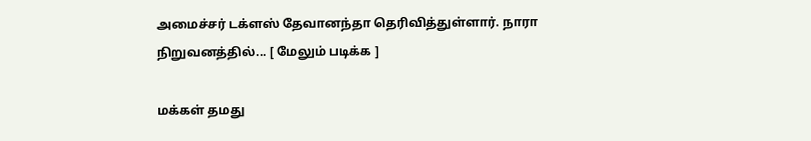அமைச்சர் டக்ளஸ் தேவானந்தா தெரிவித்துள்ளார். நாரா நிறுவனத்தில்... [ மேலும் படிக்க ]

மக்கள் தமது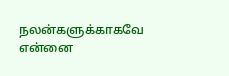நலன்களுக்காகவே என்னை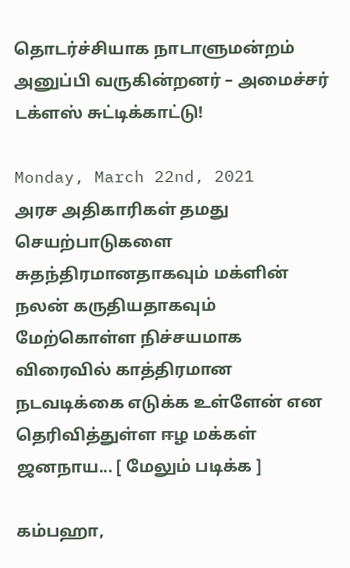தொடர்ச்சியாக நாடாளுமன்றம் அனுப்பி வருகின்றனர் – அமைச்சர் டக்ளஸ் சுட்டிக்காட்டு!

Monday, March 22nd, 2021
அரச அதிகாரிகள் தமது செயற்பாடுகளை சுதந்திரமானதாகவும் மக்ளின் நலன் கருதியதாகவும் மேற்கொள்ள நிச்சயமாக விரைவில் காத்திரமான நடவடிக்கை எடுக்க உள்ளேன் என தெரிவித்துள்ள ஈழ மக்கள் ஜனநாய... [ மேலும் படிக்க ]

கம்பஹா,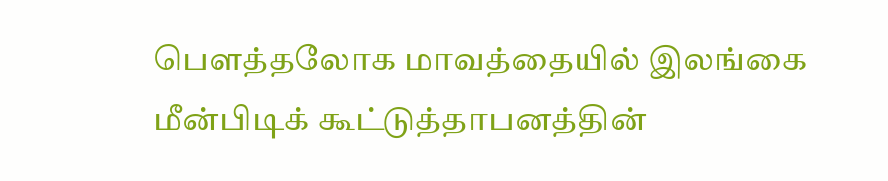பௌத்தலோக மாவத்தையில் இலங்கை மீன்பிடிக் கூட்டுத்தாபனத்தின்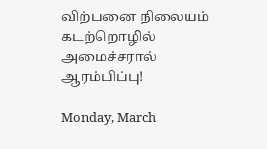விற்பனை நிலையம் கடற்றொழில் அமைச்சரால் ஆரம்பிப்பு!

Monday, March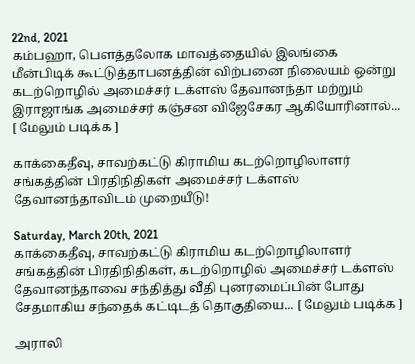22nd, 2021
கம்பஹா, பௌத்தலோக மாவத்தையில் இலங்கை மீன்பிடிக் கூட்டுத்தாபனத்தின் விற்பனை நிலையம் ஒன்று கடற்றொழில் அமைச்சர் டக்ளஸ் தேவானந்தா மற்றும் இராஜாங்க அமைச்சர் கஞ்சன விஜேசேகர ஆகியோரினால்... [ மேலும் படிக்க ]

காக்கைதீவு, சாவற்கட்டு கிராமிய கடற்றொழிலாளர் சங்கத்தின் பிரதிநிதிகள் அமைச்சர் டக்ளஸ் தேவானந்தாவிடம் முறையீடு!

Saturday, March 20th, 2021
காக்கைதீவு, சாவற்கட்டு கிராமிய கடற்றொழிலாளர் சங்கத்தின் பிரதிநிதிகள், கடற்றொழில் அமைச்சர் டக்ளஸ் தேவானந்தாவை சந்தித்து வீதி புனரமைப்பின் போது சேதமாகிய சந்தைக் கட்டிடத் தொகுதியை... [ மேலும் படிக்க ]

அராலி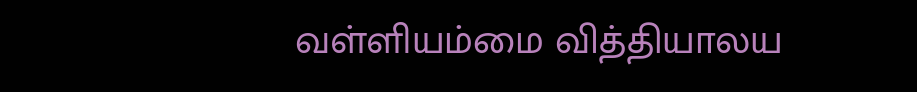வள்ளியம்மை வித்தியாலய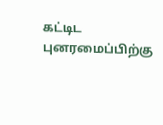கட்டிட புனரமைப்பிற்கு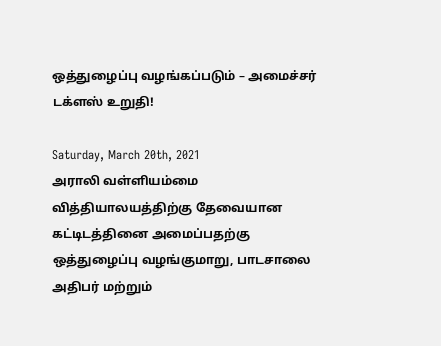ஒத்துழைப்பு வழங்கப்படும் – அமைச்சர் டக்ளஸ் உறுதி!

Saturday, March 20th, 2021
அராலி வள்ளியம்மை வித்தியாலயத்திற்கு தேவையான கட்டிடத்தினை அமைப்பதற்கு ஒத்துழைப்பு வழங்குமாறு, பாடசாலை அதிபர் மற்றும்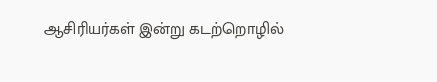ஆசிரியர்கள் இன்று கடற்றொழில்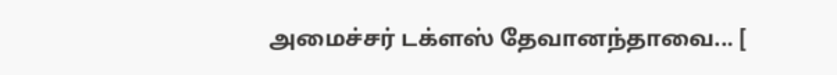அமைச்சர் டக்ளஸ் தேவானந்தாவை... [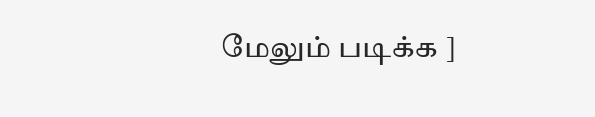மேலும் படிக்க ]